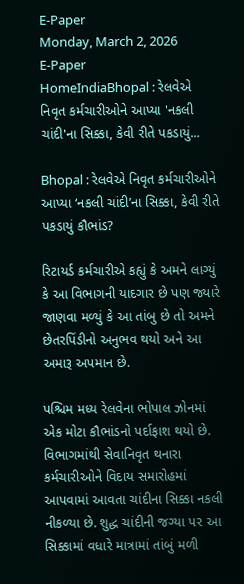E-Paper
Monday, March 2, 2026
E-Paper
HomeIndiaBhopal : રેલવેએ નિવૃત કર્મચારીઓને આપ્યા 'નકલી ચાંદી'ના સિક્કા, કેવી રીતે પકડાયું...

Bhopal : રેલવેએ નિવૃત કર્મચારીઓને આપ્યા ‘નકલી ચાંદી’ના સિક્કા, કેવી રીતે પકડાયું કૌભાંડ?

રિટાયર્ડ કર્મચારીએ કહ્યું કે અમને લાગ્યું કે આ વિભાગની યાદગાર છે પણ જ્યારે જાણવા મળ્યું કે આ તાંબુ છે તો અમને છેતરપિંડીનો અનુભવ થયો અને આ અમારૂ અપમાન છે.

પશ્ચિમ મધ્ય રેલવેના ભોપાલ ઝોનમાં એક મોટા કૌભાંડનો પર્દાફાશ થયો છે. વિભાગમાંથી સેવાનિવૃત થનારા કર્મચારીઓને વિદાય સમારોહમાં આપવામાં આવતા ચાંદીના સિક્કા નકલી નીકળ્યા છે. શુદ્ધ ચાંદીની જગ્યા પર આ સિક્કામાં વધારે માત્રામાં તાંબું મળી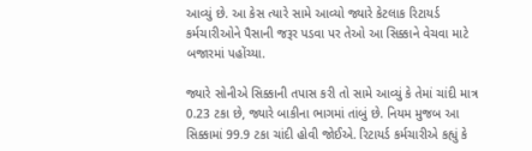આવ્યું છે. આ કેસ ત્યારે સામે આવ્યો જ્યારે કેટલાક રિટાયર્ડ કર્મચારીઓને પૈસાની જરૂર પડવા પર તેઓ આ સિક્કાને વેચવા માટે બજારમાં પહોંચ્યા.

જ્યારે સોનીએ સિક્કાની તપાસ કરી તો સામે આવ્યું કે તેમાં ચાંદી માત્ર 0.23 ટકા છે, જ્યારે બાકીના ભાગમાં તાંબું છે. નિયમ મુજબ આ સિક્કામાં 99.9 ટકા ચાંદી હોવી જોઈએ. રિટાયર્ડ કર્મચારીએ કહ્યું કે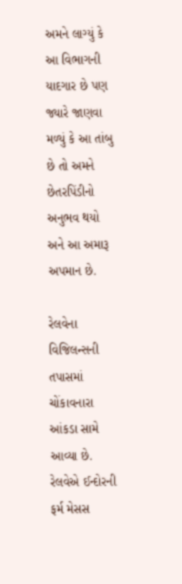અમને લાગ્યું કે આ વિભાગની યાદગાર છે પણ જ્યારે જાણવા મળ્યું કે આ તાંબુ છે તો અમને છેતરપિંડીનો અનુભવ થયો અને આ અમારૂ અપમાન છે.

રેલવેના વિજિલન્સની તપાસમાં ચોંકાવનારા આંકડા સામે આવ્યા છે. રેલવેએ ઈન્દોરની ફર્મ મેસસ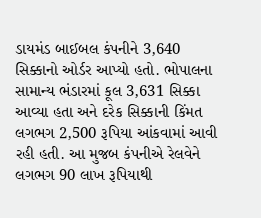ડાયમંડ બાઈબલ કંપનીને 3,640 સિક્કાનો ઓર્ડર આપ્યો હતો. ભોપાલના સામાન્ય ભંડારમાં કૂલ 3,631 સિક્કા આવ્યા હતા અને દરેક સિક્કાની કિંમત લગભગ 2,500 રૂપિયા આંકવામાં આવી રહી હતી. આ મુજબ કંપનીએ રેલવેને લગભગ 90 લાખ રૂપિયાથી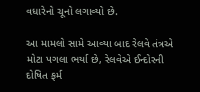વધારેનો ચૂનો લગાવ્યો છે.

આ મામલો સામે આવ્યા બાદ રેલવે તંત્રએ મોટા પગલા ભર્યા છે, રેલવેએ ઈન્દોરની દોષિત ફર્મ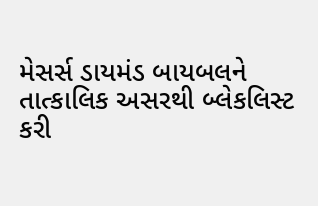મેસર્સ ડાયમંડ બાયબલને તાત્કાલિક અસરથી બ્લેકલિસ્ટ કરી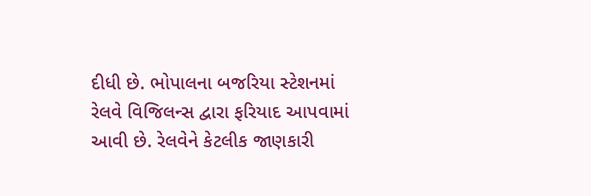દીધી છે. ભોપાલના બજરિયા સ્ટેશનમાં રેલવે વિજિલન્સ દ્વારા ફરિયાદ આપવામાં આવી છે. રેલવેને કેટલીક જાણકારી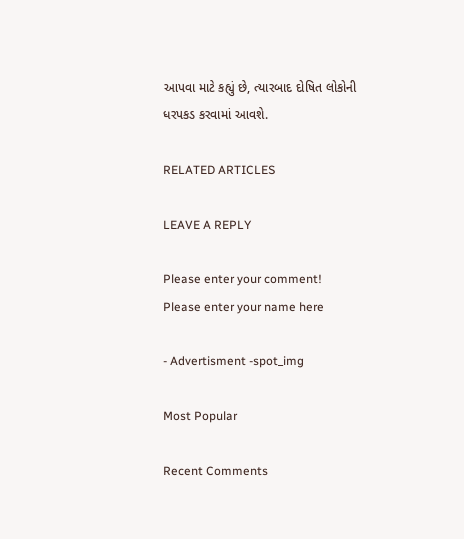આપવા માટે કહ્યું છે, ત્યારબાદ દોષિત લોકોની ધરપકડ કરવામાં આવશે.

RELATED ARTICLES

LEAVE A REPLY

Please enter your comment!
Please enter your name here

- Advertisment -spot_img

Most Popular

Recent Comments